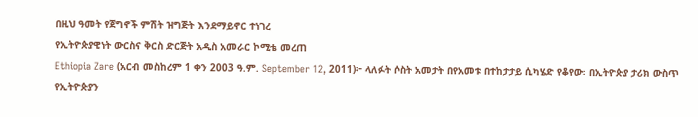በዚህ ዓመት የጀግኖች ምሽት ዝግጅት እንደማይኖር ተነገረ
የኢትዮጵያዊነት ውርስና ቅርስ ድርጅት አዲስ አመራር ኮሚቴ መረጠ
Ethiopia Zare (አርብ መስከረም 1 ቀን 2003 ዓ.ም. September 12, 2011)፦ ላለፉት ሶስት አመታት በየአመቱ በተከታታይ ሲካሄድ የቆየው፡ በኢትዮጵያ ታሪክ ውስጥ የኢትዮጵያን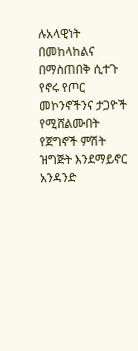ሉአላዊነት በመከላከልና በማስጠበቅ ሲተጉ የኖሩ የጦር መኮንኖችንና ታጋዮች የሚሸልሙበት የጀግኖች ምሽት ዝግጅት እንደማይኖር አንዳንድ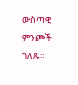ውስጣዊ ምንጮች ገለጹ።